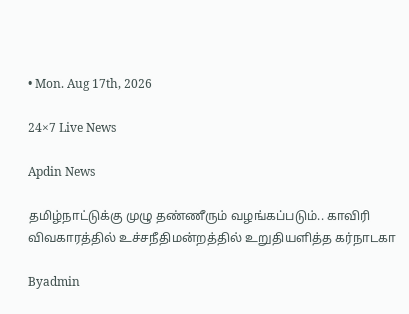• Mon. Aug 17th, 2026

24×7 Live News

Apdin News

தமிழ்நாட்டுக்கு முழு தண்ணீரும் வழங்கப்படும்.. காவிரி விவகாரத்தில் உச்சநீதிமன்றத்தில் உறுதியளித்த கர்நாடகா

Byadmin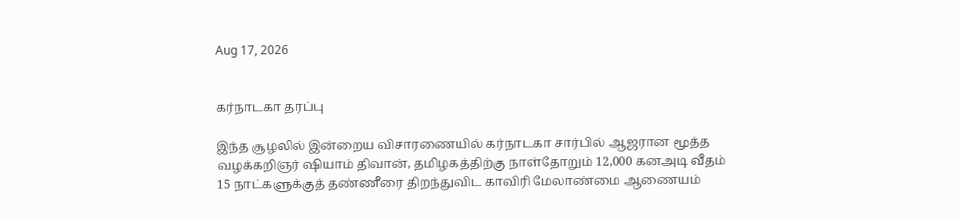Aug 17, 2026


கர்நாடகா தரப்பு

இந்த சூழலில் இன்றைய விசாரணையில் கர்நாடகா சார்பில் ஆஜரான மூத்த வழக்கறிஞர் ஷியாம் திவான், தமிழகத்திற்கு நாள்தோறும் 12,000 கனஅடி வீதம் 15 நாட்களுக்குத் தண்ணீரை திறந்துவிட காவிரி மேலாண்மை ஆணையம்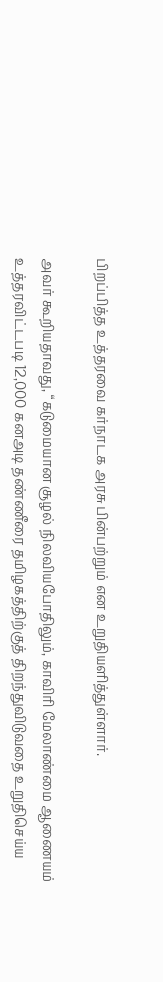பிறப்பித்த உத்தரவை கர்நாடக அரசு பின்பற்றும் என உறுதியளித்துள்ளார்.

அவர் கூறியதாவது, “கடுமையான சூழல் நிலவியபோதிலும், காவிரி மேலாண்மை ஆணையம் உத்தரவிட்டபடி 12,000 கனஅடி தண்ணீரை தமிழகத்திற்குத் திறந்துவிடுவதை உறுதிசெய்ய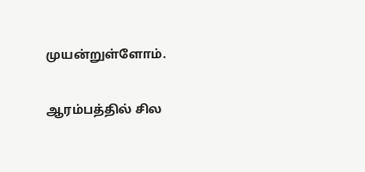முயன்றுள்ளோம்.

ஆரம்பத்தில் சில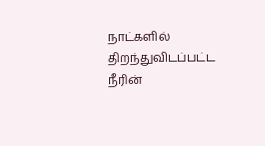நாட்களில் திறந்துவிடப்பட்ட நீரின்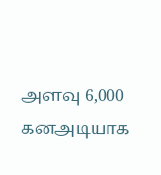அளவு 6,000 கனஅடியாக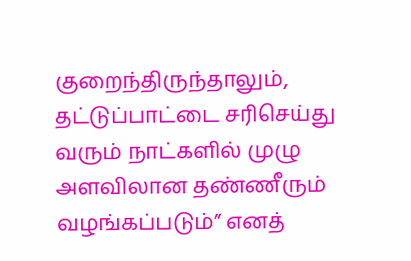குறைந்திருந்தாலும், தட்டுப்பாட்டை சரிசெய்து வரும் நாட்களில் முழு அளவிலான தண்ணீரும் வழங்கப்படும்” எனத்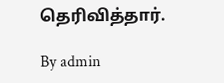தெரிவித்தார்.

By admin